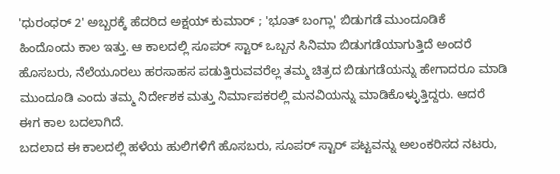'ಧುರಂಧರ್ 2' ಅಬ್ಬರಕ್ಕೆ ಹೆದರಿದ ಅಕ್ಷಯ್ ಕುಮಾರ್ ; 'ಭೂತ್ ಬಂಗ್ಲಾ' ಬಿಡುಗಡೆ ಮುಂದೂಡಿಕೆ
ಹಿಂದೊಂದು ಕಾಲ ಇತ್ತು. ಆ ಕಾಲದಲ್ಲಿ ಸೂಪರ್ ಸ್ಟಾರ್ ಒಬ್ಬನ ಸಿನಿಮಾ ಬಿಡುಗಡೆಯಾಗುತ್ತಿದೆ ಅಂದರೆ ಹೊಸಬರು, ನೆಲೆಯೂರಲು ಹರಸಾಹಸ ಪಡುತ್ತಿರುವವರೆಲ್ಲ ತಮ್ಮ ಚಿತ್ರದ ಬಿಡುಗಡೆಯನ್ನು ಹೇಗಾದರೂ ಮಾಡಿ ಮುಂದೂಡಿ ಎಂದು ತಮ್ಮ ನಿರ್ದೇಶಕ ಮತ್ತು ನಿರ್ಮಾಪಕರಲ್ಲಿ ಮನವಿಯನ್ನು ಮಾಡಿಕೊಳ್ಳುತ್ತಿದ್ದರು. ಆದರೆ ಈಗ ಕಾಲ ಬದಲಾಗಿದೆ.
ಬದಲಾದ ಈ ಕಾಲದಲ್ಲಿ ಹಳೆಯ ಹುಲಿಗಳಿಗೆ ಹೊಸಬರು, ಸೂಪರ್ ಸ್ಟಾರ್ ಪಟ್ಟವನ್ನು ಅಲಂಕರಿಸದ ನಟರು,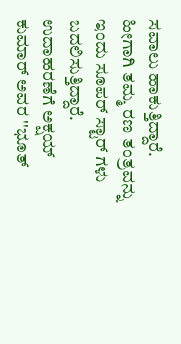ಸವಾಲು ಹಾಕುತ್ತಿದ್ದಾರೆ. ಹೀಗಾಗಿ ತಮ್ಮ ರಣ ತಂತ್ರವನ್ನು ಇಂದು ಸೂಪರ್ ಸ್ಟಾರ್ ಗಳು ಬದಲಿಸುತ್ತಿದ್ದಾರೆ. ಉದಾಹರಣೆಗೆ ಅಕ್ಷಯ್ ಕುಮಾರ್ ಅವರ ''ಭೂತ್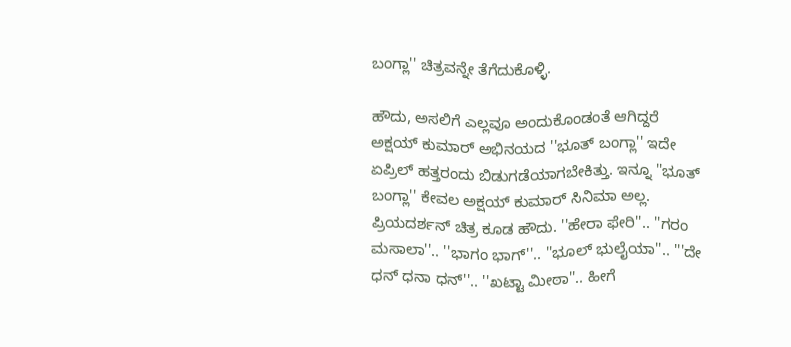ಬಂಗ್ಲಾ'' ಚಿತ್ರವನ್ನೇ ತೆಗೆದುಕೊಳ್ಳಿ.

ಹೌದು, ಅಸಲಿಗೆ ಎಲ್ಲವೂ ಅಂದುಕೊಂಡಂತೆ ಆಗಿದ್ದರೆ ಅಕ್ಷಯ್ ಕುಮಾರ್ ಅಭಿನಯದ ''ಭೂತ್ ಬಂಗ್ಲಾ'' ಇದೇ ಏಪ್ರಿಲ್ ಹತ್ತರಂದು ಬಿಡುಗಡೆಯಾಗಬೇಕಿತ್ತು. ಇನ್ನೂ ''ಭೂತ್ ಬಂಗ್ಲಾ'' ಕೇವಲ ಅಕ್ಷಯ್ ಕುಮಾರ್ ಸಿನಿಮಾ ಅಲ್ಲ. ಪ್ರಿಯದರ್ಶನ್ ಚಿತ್ರ ಕೂಡ ಹೌದು. ''ಹೇರಾ ಫೇರಿ''.. ''ಗರಂ ಮಸಾಲಾ''.. ''ಭಾಗಂ ಭಾಗ್''.. ''ಭೂಲ್ ಭುಲೈಯಾ''.. '''ದೇ ಧನ್ ಧನಾ ಧನ್''.. ''ಖಟ್ಟಾ ಮೀಠಾ''.. ಹೀಗೆ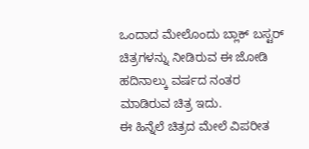ಒಂದಾದ ಮೇಲೊಂದು ಬ್ಲಾಕ್ ಬಸ್ಟರ್ ಚಿತ್ರಗಳನ್ನು ನೀಡಿರುವ ಈ ಜೋಡಿ ಹದಿನಾಲ್ಕು ವರ್ಷದ ನಂತರ ಮಾಡಿರುವ ಚಿತ್ರ ಇದು.
ಈ ಹಿನ್ನೆಲೆ ಚಿತ್ರದ ಮೇಲೆ ವಿಪರೀತ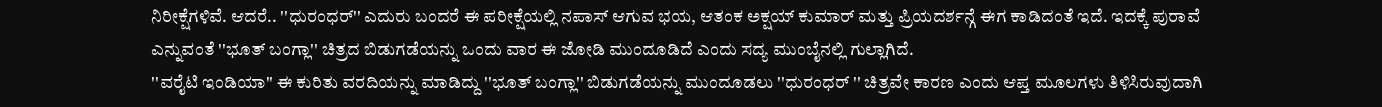ನಿರೀಕ್ಷೆಗಳಿವೆ. ಆದರೆ.. ''ಧುರಂಧರ್'' ಎದುರು ಬಂದರೆ ಈ ಪರೀಕ್ಷೆಯಲ್ಲಿ ನಪಾಸ್ ಆಗುವ ಭಯ, ಆತಂಕ ಅಕ್ಷಯ್ ಕುಮಾರ್ ಮತ್ತು ಪ್ರಿಯದರ್ಶನ್ಗೆ ಈಗ ಕಾಡಿದಂತೆ ಇದೆ. ಇದಕ್ಕೆ ಪುರಾವೆ ಎನ್ನುವಂತೆ ''ಭೂತ್ ಬಂಗ್ಲಾ'' ಚಿತ್ರದ ಬಿಡುಗಡೆಯನ್ನು ಒಂದು ವಾರ ಈ ಜೋಡಿ ಮುಂದೂಡಿದೆ ಎಂದು ಸದ್ಯ ಮುಂಬೈನಲ್ಲಿ ಗುಲ್ಲಾಗಿದೆ.
''ವರೈಟಿ ಇಂಡಿಯಾ'' ಈ ಕುರಿತು ವರದಿಯನ್ನು ಮಾಡಿದ್ದು ''ಭೂತ್ ಬಂಗ್ಲಾ'' ಬಿಡುಗಡೆಯನ್ನು ಮುಂದೂಡಲು ''ಧುರಂಧರ್ '' ಚಿತ್ರವೇ ಕಾರಣ ಎಂದು ಆಪ್ತ ಮೂಲಗಳು ತಿಳಿಸಿರುವುದಾಗಿ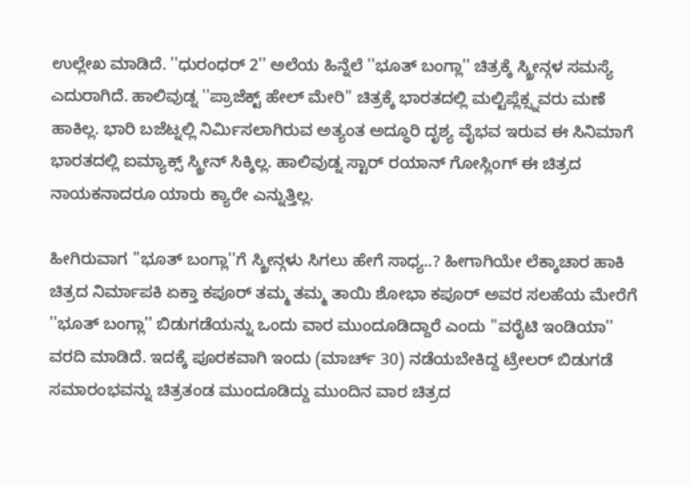ಉಲ್ಲೇಖ ಮಾಡಿದೆ. ''ಧುರಂಧರ್ 2'' ಅಲೆಯ ಹಿನ್ನೆಲೆ ''ಭೂತ್ ಬಂಗ್ಲಾ'' ಚಿತ್ರಕ್ಕೆ ಸ್ಕ್ರೀನ್ಗಳ ಸಮಸ್ಯೆ ಎದುರಾಗಿದೆ. ಹಾಲಿವುಡ್ನ ''ಪ್ರಾಜೆಕ್ಟ್ ಹೇಲ್ ಮೇರಿ'' ಚಿತ್ರಕ್ಕೆ ಭಾರತದಲ್ಲಿ ಮಲ್ಟಿಪ್ಲೆಕ್ಸ್ನವರು ಮಣೆ ಹಾಕಿಲ್ಲ. ಭಾರಿ ಬಜೆಟ್ನಲ್ಲಿ ನಿರ್ಮಿಸಲಾಗಿರುವ ಅತ್ಯಂತ ಅದ್ಧೂರಿ ದೃಶ್ಯ ವೈಭವ ಇರುವ ಈ ಸಿನಿಮಾಗೆ ಭಾರತದಲ್ಲಿ ಐಮ್ಯಾಕ್ಸ್ ಸ್ಕ್ರೀನ್ ಸಿಕ್ಕಿಲ್ಲ. ಹಾಲಿವುಡ್ನ ಸ್ಟಾರ್ ರಯಾನ್ ಗೋಸ್ಲಿಂಗ್ ಈ ಚಿತ್ರದ ನಾಯಕನಾದರೂ ಯಾರು ಕ್ಯಾರೇ ಎನ್ನುತ್ತಿಲ್ಲ.

ಹೀಗಿರುವಾಗ ''ಭೂತ್ ಬಂಗ್ಲಾ''ಗೆ ಸ್ಕ್ರೀನ್ಗಳು ಸಿಗಲು ಹೇಗೆ ಸಾಧ್ಯ..? ಹೀಗಾಗಿಯೇ ಲೆಕ್ಕಾಚಾರ ಹಾಕಿ ಚಿತ್ರದ ನಿರ್ಮಾಪಕಿ ಏಕ್ತಾ ಕಪೂರ್ ತಮ್ಮ ತಮ್ಮ ತಾಯಿ ಶೋಭಾ ಕಪೂರ್ ಅವರ ಸಲಹೆಯ ಮೇರೆಗೆ ''ಭೂತ್ ಬಂಗ್ಲಾ'' ಬಿಡುಗಡೆಯನ್ನು ಒಂದು ವಾರ ಮುಂದೂಡಿದ್ದಾರೆ ಎಂದು ''ವರೈಟಿ ಇಂಡಿಯಾ'' ವರದಿ ಮಾಡಿದೆ. ಇದಕ್ಕೆ ಪೂರಕವಾಗಿ ಇಂದು (ಮಾರ್ಚ್ 30) ನಡೆಯಬೇಕಿದ್ದ ಟ್ರೇಲರ್ ಬಿಡುಗಡೆ ಸಮಾರಂಭವನ್ನು ಚಿತ್ರತಂಡ ಮುಂದೂಡಿದ್ದು ಮುಂದಿನ ವಾರ ಚಿತ್ರದ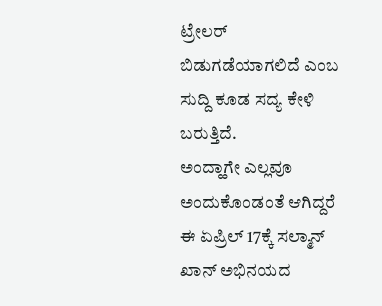ಟ್ರೇಲರ್ ಬಿಡುಗಡೆಯಾಗಲಿದೆ ಎಂಬ ಸುದ್ದಿ ಕೂಡ ಸದ್ಯ ಕೇಳಿ ಬರುತ್ತಿದೆ.
ಅಂದ್ಹಾಗೇ ಎಲ್ಲವೂ ಅಂದುಕೊಂಡಂತೆ ಆಗಿದ್ದರೆ ಈ ಏಪ್ರಿಲ್ 17ಕ್ಕೆ ಸಲ್ಮಾನ್ ಖಾನ್ ಅಭಿನಯದ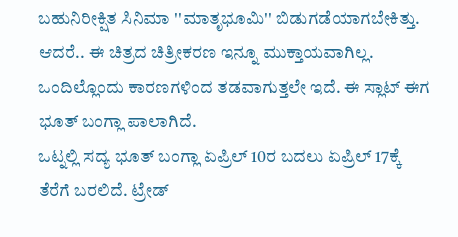ಬಹುನಿರೀಕ್ಷಿತ ಸಿನಿಮಾ ''ಮಾತೃಭೂಮಿ'' ಬಿಡುಗಡೆಯಾಗಬೇಕಿತ್ತು. ಆದರೆ.. ಈ ಚಿತ್ರದ ಚಿತ್ರೀಕರಣ ಇನ್ನೂ ಮುಕ್ತಾಯವಾಗಿಲ್ಲ. ಒಂದಿಲ್ಲೊಂದು ಕಾರಣಗಳಿಂದ ತಡವಾಗುತ್ತಲೇ ಇದೆ. ಈ ಸ್ಲಾಟ್ ಈಗ ಭೂತ್ ಬಂಗ್ಲಾ ಪಾಲಾಗಿದೆ.
ಒಟ್ನಲ್ಲಿ ಸದ್ಯ ಭೂತ್ ಬಂಗ್ಲಾ ಏಪ್ರಿಲ್ 10ರ ಬದಲು ಏಪ್ರಿಲ್ 17ಕ್ಕೆ ತೆರೆಗೆ ಬರಲಿದೆ. ಟ್ರೇಡ್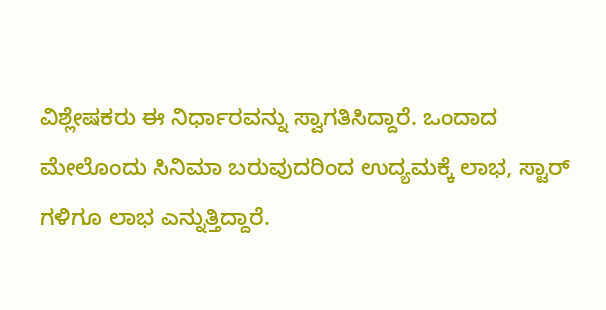ವಿಶ್ಲೇಷಕರು ಈ ನಿರ್ಧಾರವನ್ನು ಸ್ವಾಗತಿಸಿದ್ದಾರೆ. ಒಂದಾದ ಮೇಲೊಂದು ಸಿನಿಮಾ ಬರುವುದರಿಂದ ಉದ್ಯಮಕ್ಕೆ ಲಾಭ, ಸ್ಟಾರ್ ಗಳಿಗೂ ಲಾಭ ಎನ್ನುತ್ತಿದ್ದಾರೆ.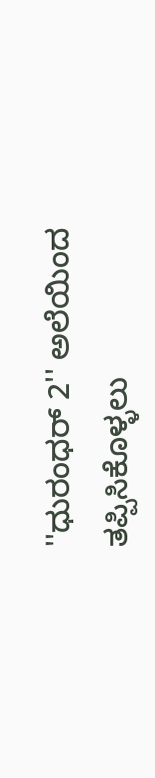''ಧುರಂಧರ್ 2'' ಅಲೆಯಿಂದ ತಪ್ಪಿಸಿಕೊಳ್ಳಲು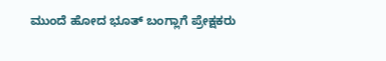ಮುಂದೆ ಹೋದ ಭೂತ್ ಬಂಗ್ಲಾಗೆ ಪ್ರೇಕ್ಷಕರು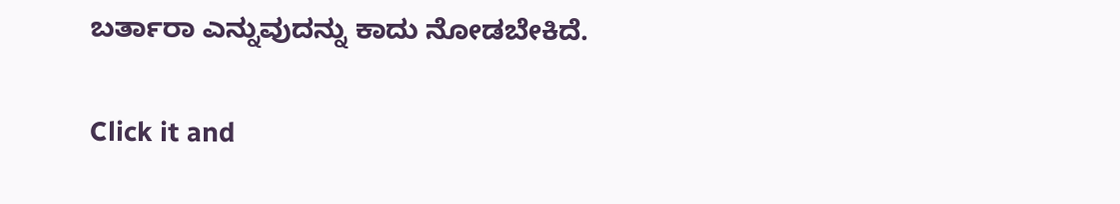ಬರ್ತಾರಾ ಎನ್ನುವುದನ್ನು ಕಾದು ನೋಡಬೇಕಿದೆ.


Click it and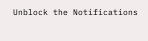Unblock the Notifications